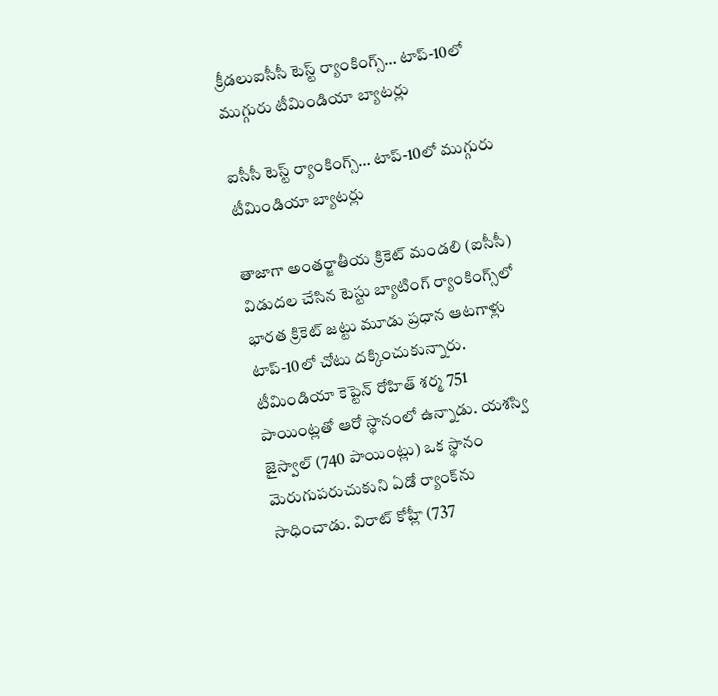క్రీడలుఐసీసీ టెస్ట్ ర్యాంకింగ్స్… టాప్‌-10లో ముగ్గురు టీమిండియా బ్యాట‌ర్లు

ఐసీసీ టెస్ట్ ర్యాంకింగ్స్… టాప్‌-10లో ముగ్గురు టీమిండియా బ్యాట‌ర్లు

తాజాగా అంత‌ర్జాతీయ క్రికెట్ మండ‌లి (ఐసీసీ) విడుదల చేసిన టెస్టు బ్యాటింగ్ ర్యాంకింగ్స్‌లో భారత క్రికెట్ జట్టు మూడు ప్రధాన ఆటగాళ్లు టాప్-10లో చోటు దక్కించుకున్నారు. టీమిండియా కెప్టెన్ రోహిత్ శ‌ర్మ 751 పాయింట్లతో ఆరో స్థానంలో ఉన్నాడు. యశస్వి జైస్వాల్ (740 పాయింట్లు) ఒక స్థానం మెరుగుపరుచుకుని ఏడో ర్యాంక్‌ను సాధించాడు. విరాట్ కోహ్లీ (737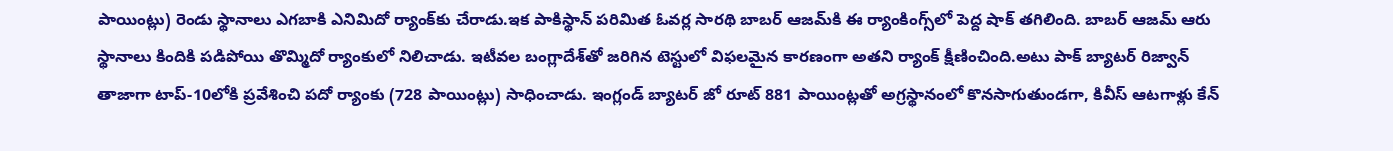పాయింట్లు) రెండు స్థానాలు ఎగబాకి ఎనిమిదో ర్యాంక్‌కు చేరాడు.ఇక పాకిస్థాన్ పరిమిత ఓవర్ల సారథి బాబర్ ఆజమ్‌కి ఈ ర్యాంకింగ్స్‌లో పెద్ద షాక్ తగిలింది. బాబర్ ఆజమ్ ఆరు స్థానాలు కిందికి పడిపోయి తొమ్మిదో ర్యాంకులో నిలిచాడు. ఇటీవ‌ల బంగ్లాదేశ్‌తో జరిగిన టెస్టులో విఫలమైన కారణంగా అతని ర్యాంక్ క్షీణించింది.అటు పాక్ బ్యాటర్ రిజ్వాన్ తాజాగా టాప్-10లోకి ప్రవేశించి ప‌దో ర్యాంకు (728 పాయింట్లు) సాధించాడు. ఇంగ్లండ్ బ్యాటర్ జో రూట్ 881 పాయింట్ల‌తో అగ్రస్థానంలో కొనసాగుతుండగా, కివీస్ ఆటగాళ్లు కేన్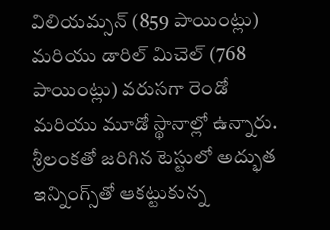విలియమ్సన్ (859 పాయింట్లు) మరియు డారిల్ మిచెల్ (768 పాయింట్లు) వరుసగా రెండో మరియు మూడో స్థానాల్లో ఉన్నారు. శ్రీలంకతో జరిగిన టెస్టులో అద్భుత ఇన్నింగ్స్‌తో ఆకట్టుకున్న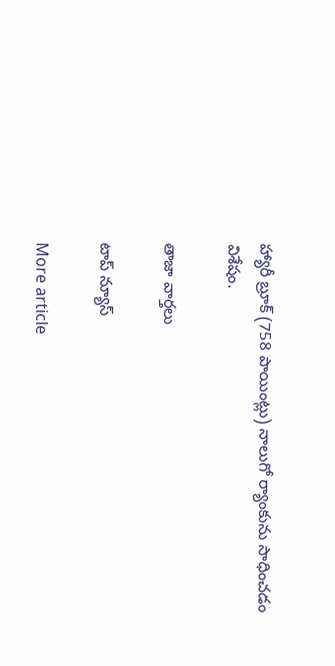హ్యారీ బ్రూక్ (758 పాయింట్లు) నాలుగో ర్యాంకును సాధించడం విశేషం.

తాజా వార్తలు

టాప్ న్యూస్

More article